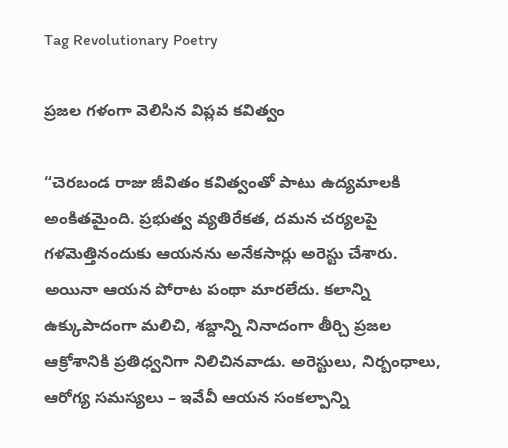Tag Revolutionary Poetry

ప్రజల గళంగా వెలిసిన విప్లవ కవిత్వం

“చెరబండ రాజు జీవితం కవిత్వంతో పాటు ఉద్యమాలకి అంకితమైంది. ప్రభుత్వ వ్యతిరేకత, దమన చర్యలపై గళమెత్తినందుకు ఆయనను అనేకసార్లు అరెస్టు చేశారు. అయినా ఆయన పోరాట పంథా మారలేదు. కలాన్ని ఉక్కుపాదంగా మలిచి, శబ్దాన్ని నినాదంగా తీర్చి ప్రజల ఆక్రోశానికి ప్రతిధ్వనిగా నిలిచినవాడు. అరెస్టులు, నిర్బంధాలు, ఆరోగ్య సమస్యలు – ఇవేవీ ఆయన సంకల్పాన్ని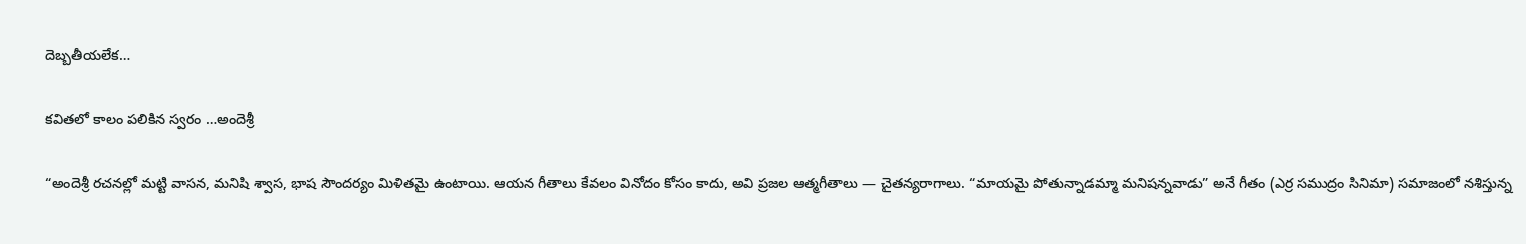దెబ్బతీయలేక…

కవితలో కాలం పలికిన స్వరం …అందెశ్రీ

“అందెశ్రీ రచనల్లో మట్టి వాసన, మనిషి శ్వాస, భాష సౌందర్యం మిళితమై ఉంటాయి. ఆయన గీతాలు కేవలం వినోదం కోసం కాదు, అవి ప్రజల ఆత్మగీతాలు — చైతన్యరాగాలు. “మాయమై పోతున్నాడమ్మా మనిషన్నవాడు” అనే గీతం (ఎర్ర సముద్రం సినిమా) సమాజంలో నశిస్తున్న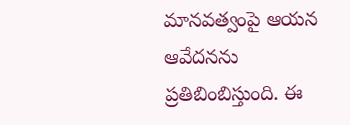మానవత్వంపై ఆయన ఆవేదనను ప్రతిబింబిస్తుంది. ఈ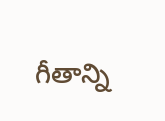గీతాన్ని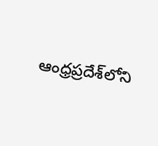ఆంధ్రప్రదేశ్‌లోని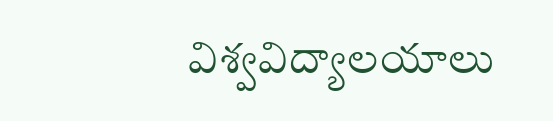విశ్వవిద్యాలయాలు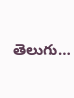తెలుగు…